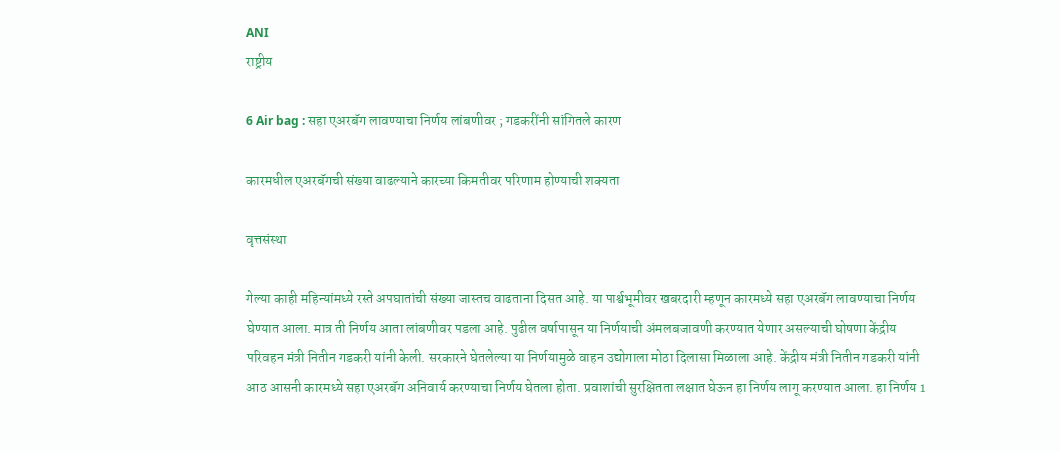ANI
राष्ट्रीय

6 Air bag : सहा एअरबॅग लावण्याचा निर्णय लांबणीवर ; गडकरींनी सांगितले कारण

कारमधील एअरबॅगची संख्या वाढल्याने कारच्या किमतीवर परिणाम होण्याची शक्यता

वृत्तसंस्था

गेल्या काही महिन्यांमध्ये रस्ते अपघातांची संख्या जास्तच वाढताना दिसत आहे. या पार्श्वभूमीवर खबरदारी म्हणून कारमध्ये सहा एअरबॅग लावण्याचा निर्णय घेण्यात आला. मात्र ती निर्णय आता लांबणीवर पडला आहे. पुढील वर्षापासून या निर्णयाची अंमलबजावणी करण्यात येणार असल्याची घोषणा केंद्रीय परिवहन मंत्री नितीन गडकरी यांनी केली. सरकारने घेतलेल्या या निर्णयामुळे वाहन उद्योगाला मोठा दिलासा मिळाला आहे. केंद्रीय मंत्री नितीन गडकरी यांनी आठ आसनी कारमध्ये सहा एअरबॅग अनिवार्य करण्याचा निर्णय घेतला होता. प्रवाशांची सुरक्षितता लक्षात घेऊन हा निर्णय लागू करण्यात आला. हा निर्णय 1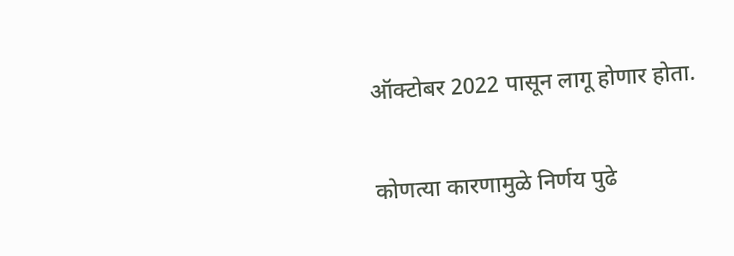ऑक्टोबर 2022 पासून लागू होणार होता.

कोणत्या कारणामुळे निर्णय पुढे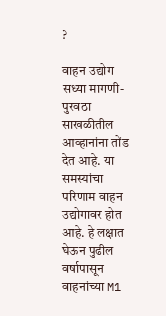?

वाहन उद्योग सध्या मागणी-पुरवठा साखळीतील आव्हानांना तोंड देत आहे. या समस्यांचा परिणाम वाहन उद्योगावर होत आहे. हे लक्षात घेऊन पुढील वर्षापासून वाहनांच्या M1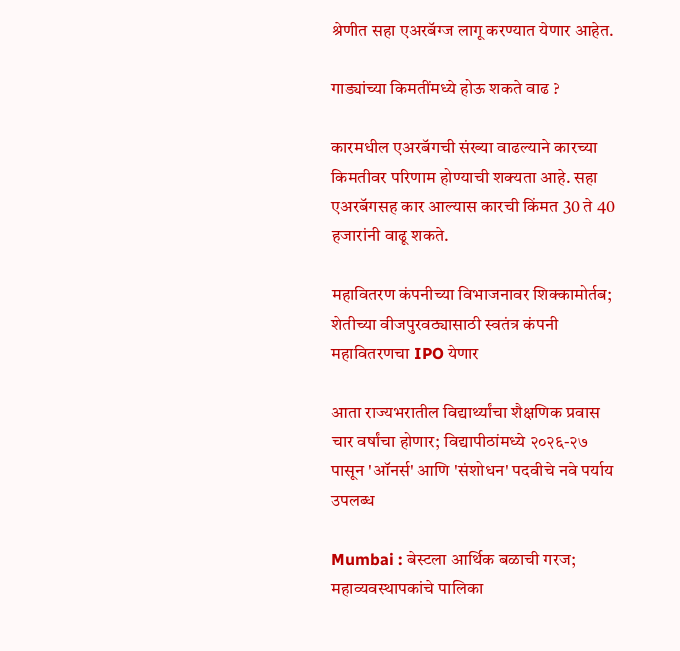श्रेणीत सहा एअरबॅग्ज लागू करण्यात येणार आहेत.

गाड्यांच्या किमतींमध्ये होऊ शकते वाढ ?

कारमधील एअरबॅगची संख्या वाढल्याने कारच्या किमतीवर परिणाम होण्याची शक्यता आहे. सहा एअरबॅगसह कार आल्यास कारची किंमत 30 ते 40 हजारांनी वाढू शकते.

महावितरण कंपनीच्या विभाजनावर शिक्कामोर्तब; शेतीच्या वीजपुरवठ्यासाठी स्वतंत्र कंपनी महावितरणचा IPO येणार

आता राज्यभरातील विद्यार्थ्यांचा शैक्षणिक प्रवास चार वर्षांचा होणार; विद्यापीठांमध्ये २०२६-२७ पासून 'ऑनर्स' आणि 'संशोधन' पदवीचे नवे पर्याय उपलब्ध

Mumbai : बेस्टला आर्थिक बळाची गरज; महाव्यवस्थापकांचे पालिका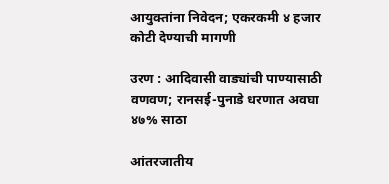आयुक्तांना निवेदन; एकरकमी ४ हजार कोटी देण्याची मागणी

उरण : आदिवासी वाड्यांची पाण्यासाठी वणवण; रानसई-पुनाडे धरणात अवघा ४७% साठा

आंतरजातीय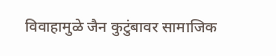विवाहामुळे जैन कुटुंबावर सामाजिक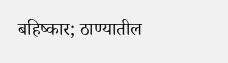बहिष्कार; ठाण्यातील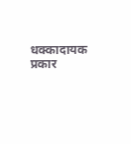धक्कादायक प्रकार